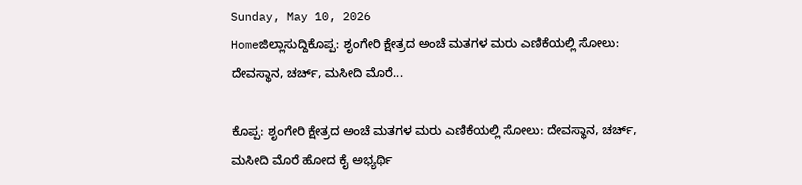Sunday, May 10, 2026
Homeಜಿಲ್ಲಾಸುದ್ದಿಕೊಪ್ಪ: ಶೃಂಗೇರಿ ಕ್ಷೇತ್ರದ ಅಂಚೆ ಮತಗಳ ಮರು ಎಣಿಕೆಯಲ್ಲಿ ಸೋಲು: ದೇವಸ್ಥಾನ, ಚರ್ಚ್‌, ಮಸೀದಿ ಮೊರೆ...

ಕೊಪ್ಪ: ಶೃಂಗೇರಿ ಕ್ಷೇತ್ರದ ಅಂಚೆ ಮತಗಳ ಮರು ಎಣಿಕೆಯಲ್ಲಿ ಸೋಲು: ದೇವಸ್ಥಾನ, ಚರ್ಚ್‌, ಮಸೀದಿ ಮೊರೆ ಹೋದ ಕೈ ಅಭ್ಯರ್ಥಿ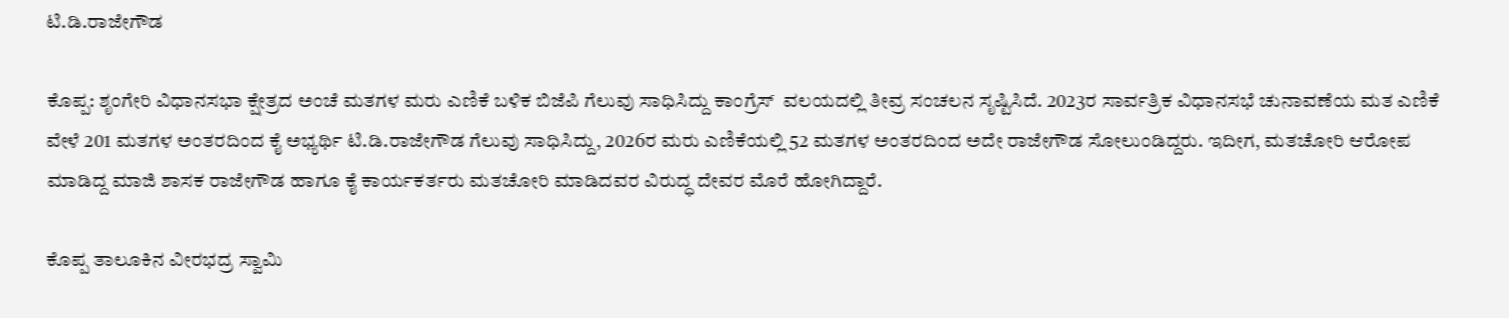ಟಿ.ಡಿ.ರಾಜೇಗೌಡ

ಕೊಪ್ಪ: ಶೃಂಗೇರಿ ವಿಧಾನಸಭಾ ಕ್ಷೇತ್ರದ ಅಂಚೆ ಮತಗಳ ಮರು ಎಣಿಕೆ ಬಳಿಕ ಬಿಜೆಪಿ ಗೆಲುವು ಸಾಧಿಸಿದ್ದು ಕಾಂಗ್ರೆಸ್ ‌ ವಲಯದಲ್ಲಿ ತೀವ್ರ ಸಂಚಲನ ಸೃಷ್ಟಿಸಿದೆ. 2023ರ ಸಾರ್ವತ್ರಿಕ ವಿಧಾನಸಭೆ ಚುನಾವಣೆಯ ಮತ ಎಣಿಕೆ ವೇಳೆ 201 ಮತಗಳ ಅಂತರದಿಂದ ಕೈ ಅಭ್ಯರ್ಥಿ ಟಿ.ಡಿ.ರಾಜೇಗೌಡ ಗೆಲುವು ಸಾಧಿಸಿದ್ದು, 2026ರ ಮರು ಎಣಿಕೆಯಲ್ಲಿ 52 ಮತಗಳ ಅಂತರದಿಂದ ಅದೇ ರಾಜೇಗೌಡ ಸೋಲುಂಡಿದ್ದರು. ಇದೀಗ, ಮತಚೋರಿ ಆರೋಪ ಮಾಡಿದ್ದ ಮಾಜಿ ಶಾಸಕ ರಾಜೇಗೌಡ ಹಾಗೂ ಕೈ ಕಾರ್ಯಕರ್ತರು ಮತಚೋರಿ ಮಾಡಿದವರ ವಿರುದ್ಧ ದೇವರ ಮೊರೆ ಹೋಗಿದ್ದಾರೆ.

ಕೊಪ್ಪ ತಾಲೂಕಿನ ವೀರಭದ್ರ ಸ್ವಾಮಿ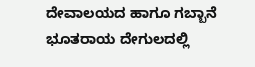ದೇವಾಲಯದ ಹಾಗೂ ಗಬ್ಬಾನೆ ಭೂತರಾಯ ದೇಗುಲದಲ್ಲಿ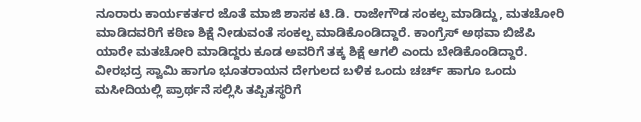ನೂರಾರು ಕಾರ್ಯಕರ್ತರ ಜೊತೆ ಮಾಜಿ ಶಾಸಕ ಟಿ.ಡಿ. ರಾಜೇಗೌಡ ಸಂಕಲ್ಪ ಮಾಡಿದ್ದು, ಮತಚೋರಿ ಮಾಡಿದವರಿಗೆ ಕಠಿಣ ಶಿಕ್ಷೆ ನೀಡುವಂತೆ ಸಂಕಲ್ಪ ಮಾಡಿಕೊಂಡಿದ್ದಾರೆ. ಕಾಂಗ್ರೆಸ್ ಅಥವಾ ಬಿಜೆಪಿ ಯಾರೇ ಮತಚೋರಿ ಮಾಡಿದ್ದರು ಕೂಡ ಅವರಿಗೆ ತಕ್ಕ ಶಿಕ್ಷೆ ಆಗಲಿ ಎಂದು ಬೇಡಿಕೊಂಡಿದ್ದಾರೆ. ವೀರಭದ್ರ ಸ್ವಾಮಿ ಹಾಗೂ ಭೂತರಾಯನ ದೇಗುಲದ ಬಳಿಕ ಒಂದು ಚರ್ಚ್ ಹಾಗೂ ಒಂದು ಮಸೀದಿಯಲ್ಲಿ ಪ್ರಾರ್ಥನೆ ಸಲ್ಲಿಸಿ ತಪ್ಪಿತಸ್ಥರಿಗೆ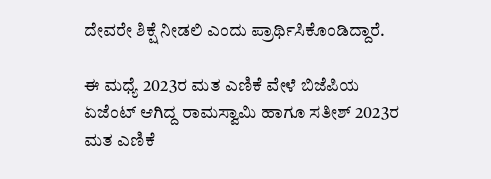ದೇವರೇ ಶಿಕ್ಷೆ ನೀಡಲಿ ಎಂದು ಪ್ರಾರ್ಥಿಸಿಕೊಂಡಿದ್ದಾರೆ.

ಈ ಮಧ್ಯೆ 2023ರ ಮತ ಎಣಿಕೆ ವೇಳೆ ಬಿಜೆಪಿಯ ಏಜೆಂಟ್ ಆಗಿದ್ದ ರಾಮಸ್ವಾಮಿ ಹಾಗೂ ಸತೀಶ್ 2023ರ ಮತ ಎಣಿಕೆ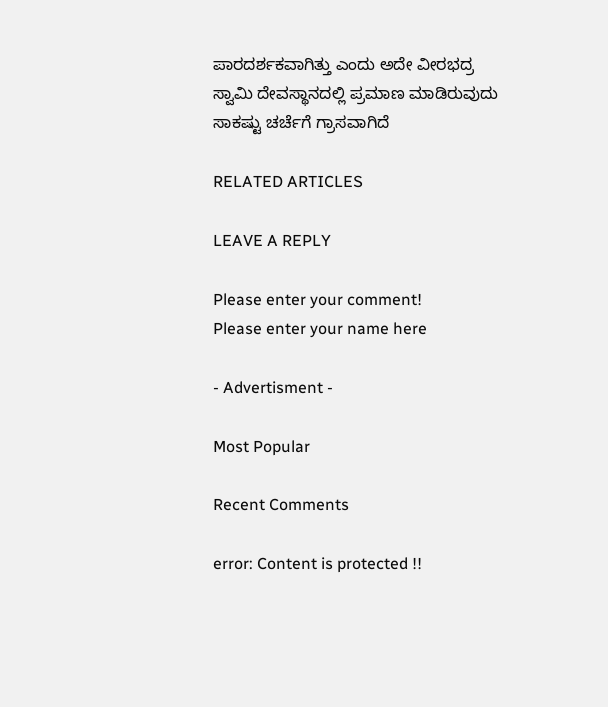ಪಾರದರ್ಶಕವಾಗಿತ್ತು ಎಂದು ಅದೇ ವೀರಭದ್ರ ಸ್ವಾಮಿ ದೇವಸ್ಥಾನದಲ್ಲಿ ಪ್ರಮಾಣ ಮಾಡಿರುವುದು ಸಾಕಷ್ಟು ಚರ್ಚೆಗೆ ಗ್ರಾಸವಾಗಿದೆ

RELATED ARTICLES

LEAVE A REPLY

Please enter your comment!
Please enter your name here

- Advertisment -

Most Popular

Recent Comments

error: Content is protected !!